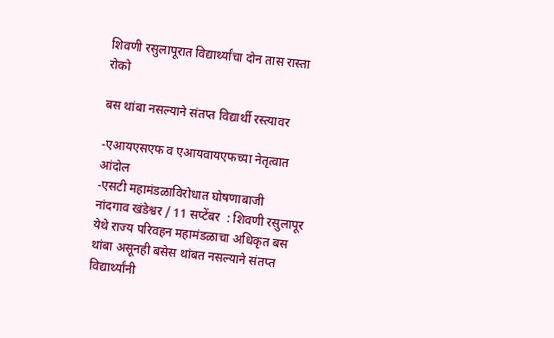शिवणी रसुलापूरात विद्यार्थ्यांचा दोन तास रास्ता रोको

बस थांबा नसल्याने संतप्त विद्यार्थी रस्त्यावर

-एआयएसएफ व एआयवायएफच्या नेतृत्वात आंदोल
-एसटी महामंडळाविरोधात घोषणाबाजी
नांदगाव खंडेश्वर / 11 सप्टेंबर  : शिवणी रसुलापूर येथे राज्य परिवहन महामंडळाचा अधिकृत बस थांबा असूनही बसेस थांबत नसल्याने संतप्त विद्यार्थ्यांनी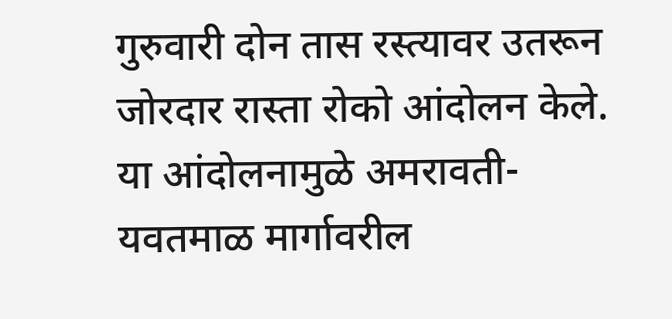गुरुवारी दोन तास रस्त्यावर उतरून जोरदार रास्ता रोको आंदोलन केले. या आंदोलनामुळे अमरावती-यवतमाळ मार्गावरील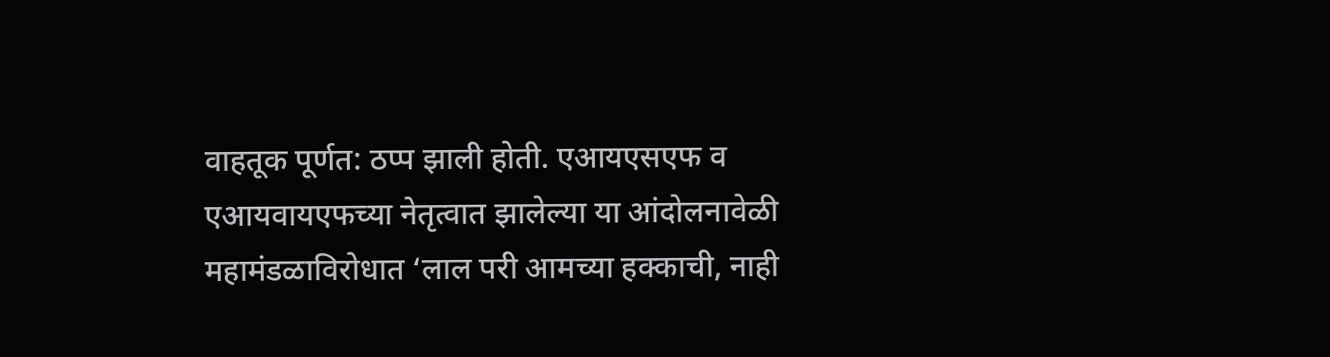वाहतूक पूर्णत: ठप्प झाली होती. एआयएसएफ व एआयवायएफच्या नेतृत्वात झालेल्या या आंदोलनावेळी महामंडळाविरोधात ‘लाल परी आमच्या हक्काची, नाही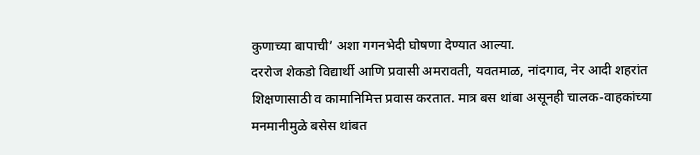कुणाच्या बापाची’ अशा गगनभेदी घोषणा देण्यात आल्या.
दररोज शेकडो विद्यार्थी आणि प्रवासी अमरावती, यवतमाळ, नांदगाव, नेर आदी शहरांत शिक्षणासाठी व कामानिमित्त प्रवास करतात. मात्र बस थांबा असूनही चालक-वाहकांच्या मनमानीमुळे बसेस थांबत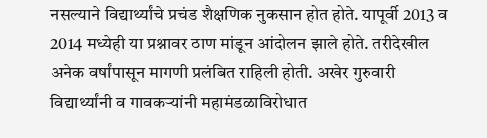नसल्याने विद्यार्थ्यांचे प्रचंड शैक्षणिक नुकसान होत होते. यापूर्वी 2013 व 2014 मध्येही या प्रश्नावर ठाण मांडून आंदोलन झाले होते. तरीदेखील अनेक वर्षांपासून मागणी प्रलंबित राहिली होती. अखेर गुरुवारी विद्यार्थ्यांनी व गावकर्‍यांनी महामंडळाविरोधात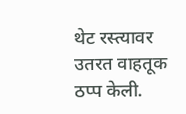थेट रस्त्यावर उतरत वाहतूक ठप्प केली.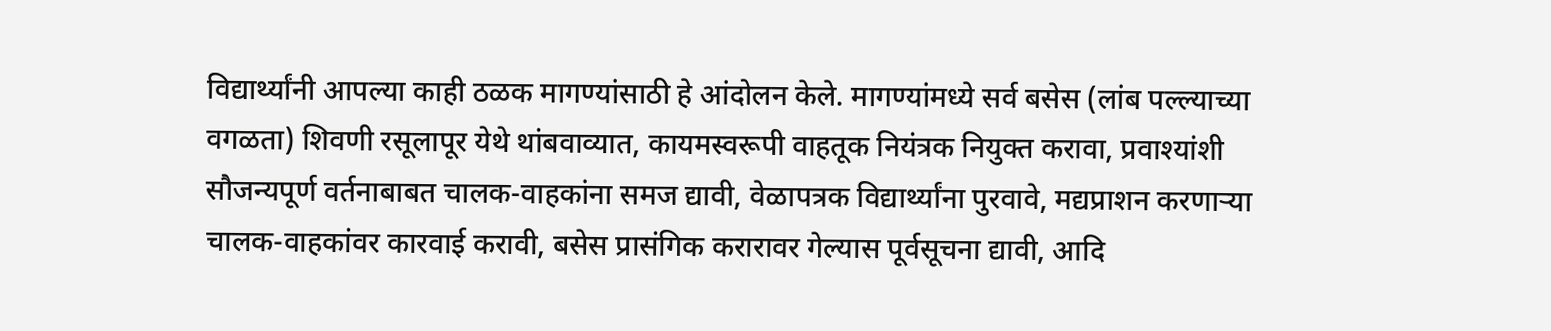विद्यार्थ्यांनी आपल्या काही ठळक मागण्यांसाठी हे आंदोलन केले. मागण्यांमध्ये सर्व बसेस (लांब पल्ल्याच्या वगळता) शिवणी रसूलापूर येथे थांबवाव्यात, कायमस्वरूपी वाहतूक नियंत्रक नियुक्त करावा, प्रवाश्यांशी सौजन्यपूर्ण वर्तनाबाबत चालक-वाहकांना समज द्यावी, वेळापत्रक विद्यार्थ्यांना पुरवावे, मद्यप्राशन करणार्‍या चालक-वाहकांवर कारवाई करावी, बसेस प्रासंगिक करारावर गेल्यास पूर्वसूचना द्यावी, आदि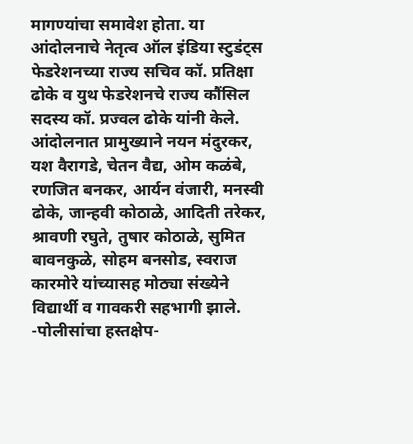मागण्यांचा समावेश होता. या आंदोलनाचे नेतृत्व ऑल इंडिया स्टुडंट्स फेडरेशनच्या राज्य सचिव कॉ. प्रतिक्षा ढोके व युथ फेडरेशनचे राज्य कौंसिल सदस्य कॉ. प्रज्वल ढोके यांनी केले. आंदोलनात प्रामुख्याने नयन मंदुरकर, यश वैरागडे, चेतन वैद्य, ओम कळंबे, रणजित बनकर, आर्यन वंजारी, मनस्वी ढोके, जान्हवी कोठाळे, आदिती तरेकर, श्रावणी रघुते, तुषार कोठाळे, सुमित बावनकुळे, सोहम बनसोड, स्वराज कारमोरे यांच्यासह मोठ्या संख्येने विद्यार्थी व गावकरी सहभागी झाले.
-पोलीसांचा हस्तक्षेप-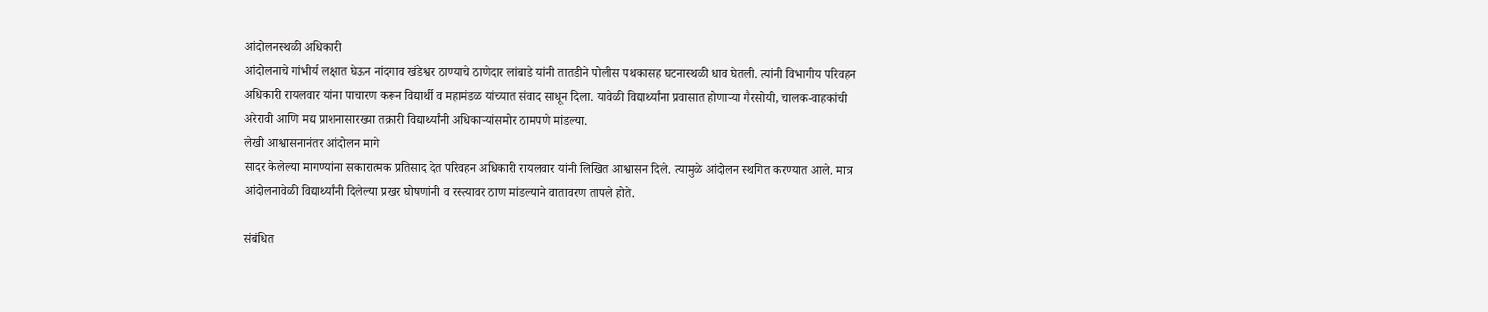आंदोलनस्थळी अधिकारी
आंदोलनाचे गांभीर्य लक्षात घेऊन नांदगाव खंडेश्वर ठाण्याचे ठाणेदार लांबाडे यांनी तातडीने पोलीस पथकासह घटनास्थळी धाव घेतली. त्यांनी विभागीय परिवहन अधिकारी रायलवार यांना पाचारण करून विद्यार्थी व महामंडळ यांच्यात संवाद साधून दिला. यावेळी विद्यार्थ्यांना प्रवासात होणार्‍या गैरसोयी, चालक-वाहकांची अरेरावी आणि मद्य प्राशनासारख्या तक्रारी विद्यार्थ्यांनी अधिकार्‍यांसमोर ठामपणे मांडल्या.
लेखी आश्वासनानंतर आंदोलन मागे
सादर केलेल्या मागण्यांना सकारात्मक प्रतिसाद देत परिवहन अधिकारी रायलवार यांनी लिखित आश्वासन दिले. त्यामुळे आंदोलन स्थगित करण्यात आले. मात्र आंदोलनावेळी विद्यार्थ्यांनी दिलेल्या प्रखर घोषणांनी व रस्त्यावर ठाण मांडल्याने वातावरण तापले होते.

संबंधित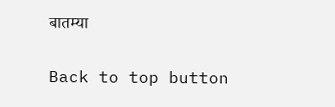बातम्या

Back to top button